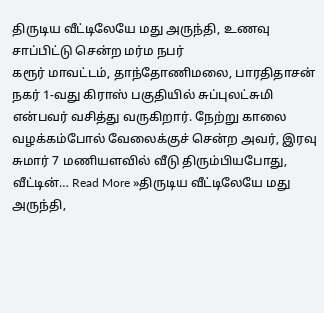திருடிய வீட்டிலேயே மது அருந்தி, உணவு சாப்பிட்டு சென்ற மர்ம நபர்
கரூர் மாவட்டம், தாந்தோணிமலை, பாரதிதாசன் நகர் 1-வது கிராஸ் பகுதியில் சுப்புலட்சுமி என்பவர் வசித்து வருகிறார். நேற்று காலை வழக்கம்போல் வேலைக்குச் சென்ற அவர், இரவு சுமார் 7 மணியளவில் வீடு திரும்பியபோது, வீட்டின்… Read More »திருடிய வீட்டிலேயே மது அருந்தி,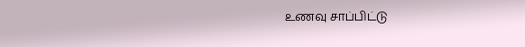உணவு சாப்பிட்டு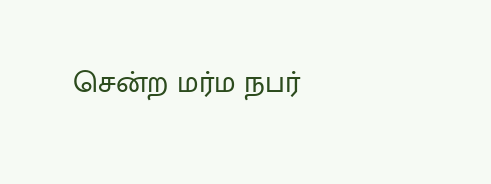சென்ற மர்ம நபர்